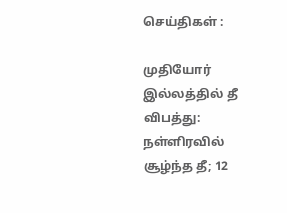செய்திகள் :

முதியோர் இல்லத்தில் தீ விபத்து: நள்ளிரவில் சூழ்ந்த தீ; 12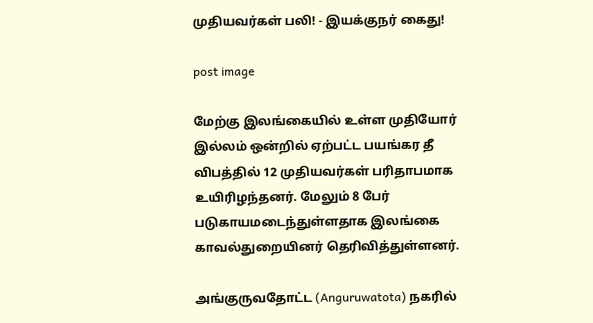முதியவர்கள் பலி! - இயக்குநர் கைது!

post image

மேற்கு இலங்கையில் உள்ள முதியோர் இல்லம் ஒன்றில் ஏற்பட்ட பயங்கர தீ விபத்தில் 12 முதியவர்கள் பரிதாபமாக உயிரிழந்தனர். மேலும் 8 பேர் படுகாயமடைந்துள்ளதாக இலங்கை காவல்துறையினர் தெரிவித்துள்ளனர்.

அங்குருவதோட்ட (Anguruwatota) நகரில்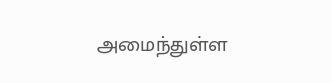அமைந்துள்ள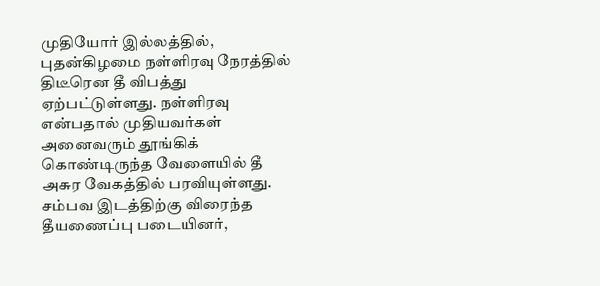முதியோர் இல்லத்தில், புதன்கிழமை நள்ளிரவு நேரத்தில் திடீரென தீ விபத்து ஏற்பட்டுள்ளது. நள்ளிரவு என்பதால் முதியவர்கள் அனைவரும் தூங்கிக் கொண்டிருந்த வேளையில் தீ அசுர வேகத்தில் பரவியுள்ளது. சம்பவ இடத்திற்கு விரைந்த தீயணைப்பு படையினர்,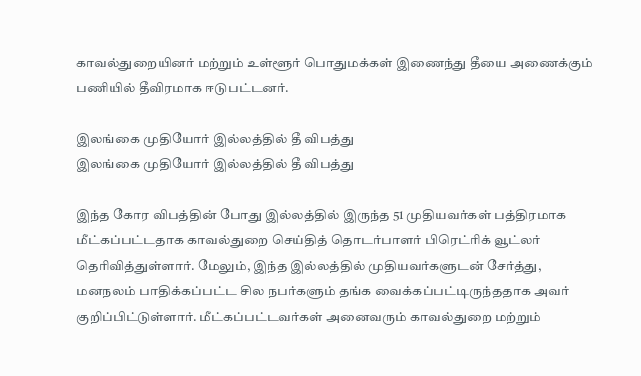காவல்துறையினர் மற்றும் உள்ளூர் பொதுமக்கள் இணைந்து தீயை அணைக்கும் பணியில் தீவிரமாக ஈடுபட்டனர்.

இலங்கை முதியோர் இல்லத்தில் தீ விபத்து
இலங்கை முதியோர் இல்லத்தில் தீ விபத்து

இந்த கோர விபத்தின் போது இல்லத்தில் இருந்த 51 முதியவர்கள் பத்திரமாக மீட்கப்பட்டதாக காவல்துறை செய்தித் தொடர்பாளர் பிரெட்ரிக் வூட்லர் தெரிவித்துள்ளார். மேலும், இந்த இல்லத்தில் முதியவர்களுடன் சேர்த்து, மனநலம் பாதிக்கப்பட்ட சில நபர்களும் தங்க வைக்கப்பட்டிருந்ததாக அவர் குறிப்பிட்டுள்ளார். மீட்கப்பட்டவர்கள் அனைவரும் காவல்துறை மற்றும்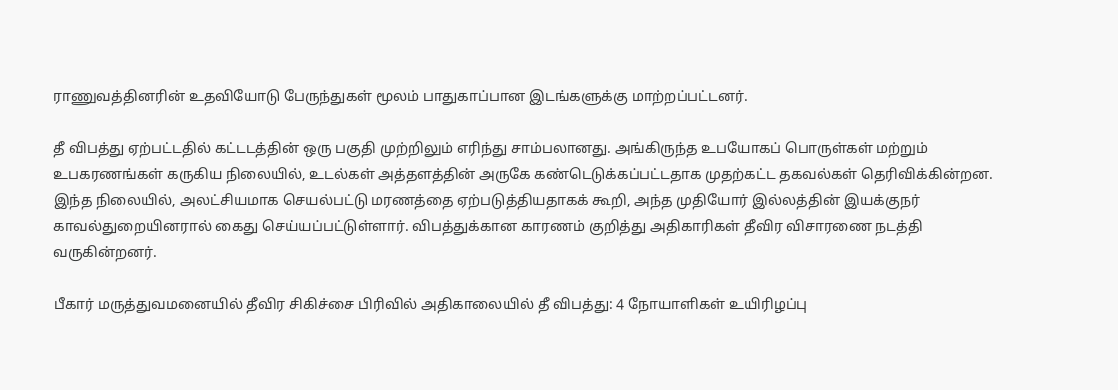ராணுவத்தினரின் உதவியோடு பேருந்துகள் மூலம் பாதுகாப்பான இடங்களுக்கு மாற்றப்பட்டனர்.

தீ விபத்து ஏற்பட்டதில் கட்டடத்தின் ஒரு பகுதி முற்றிலும் எரிந்து சாம்பலானது. அங்கிருந்த உபயோகப் பொருள்கள் மற்றும் உபகரணங்கள் கருகிய நிலையில், உடல்கள் அத்தளத்தின் அருகே கண்டெடுக்கப்பட்டதாக முதற்கட்ட தகவல்கள் தெரிவிக்கின்றன. இந்த நிலையில், அலட்சியமாக செயல்பட்டு மரணத்தை ஏற்படுத்தியதாகக் கூறி, அந்த முதியோர் இல்லத்தின் இயக்குநர் காவல்துறையினரால் கைது செய்யப்பட்டுள்ளார். விபத்துக்கான காரணம் குறித்து அதிகாரிகள் தீவிர விசாரணை நடத்தி வருகின்றனர்.

பீகார் மருத்துவமனையில் தீவிர சிகிச்சை பிரிவில் அதிகாலையில் தீ விபத்து: 4 நோயாளிகள் உயிரிழப்பு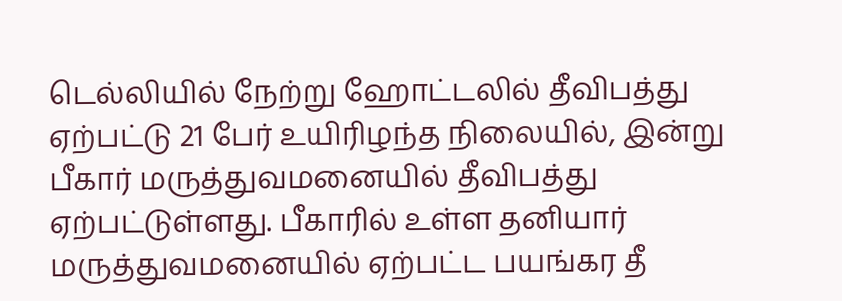டெல்லியில் நேற்று ஹோட்டலில் தீவிபத்து ஏற்பட்டு 21 பேர் உயிரிழந்த நிலையில், இன்று பீகார் மருத்துவமனையில் தீவிபத்து ஏற்பட்டுள்ளது. பீகாரில் உள்ள தனியார் மருத்துவமனையில் ஏற்பட்ட பயங்கர தீ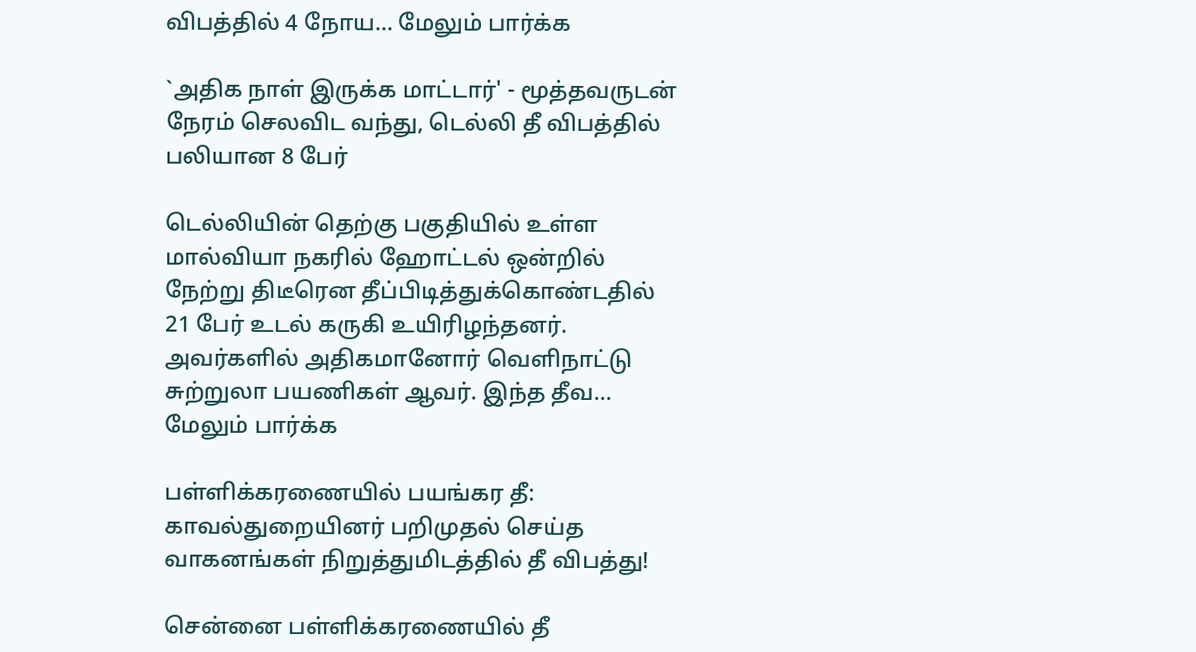விபத்தில் 4 நோய... மேலும் பார்க்க

`அதிக நாள் இருக்க மாட்டார்' - மூத்தவருடன் நேரம் செலவிட வந்து, டெல்லி தீ விபத்தில் பலியான 8 பேர்

டெல்லியின் தெற்கு பகுதியில் உள்ள மால்வியா நகரில் ஹோட்டல் ஒன்றில் நேற்று திடீரென தீப்பிடித்துக்கொண்டதில் 21 பேர் உடல் கருகி உயிரிழந்தனர். அவர்களில் அதிகமானோர் வெளிநாட்டு சுற்றுலா பயணிகள் ஆவர். இந்த தீவ... மேலும் பார்க்க

பள்ளிக்கரணையில் பயங்கர தீ: காவல்துறையினர் பறிமுதல் செய்த வாகனங்கள் நிறுத்துமிடத்தில் தீ விபத்து!

சென்னை பள்ளிக்கரணையில் தீ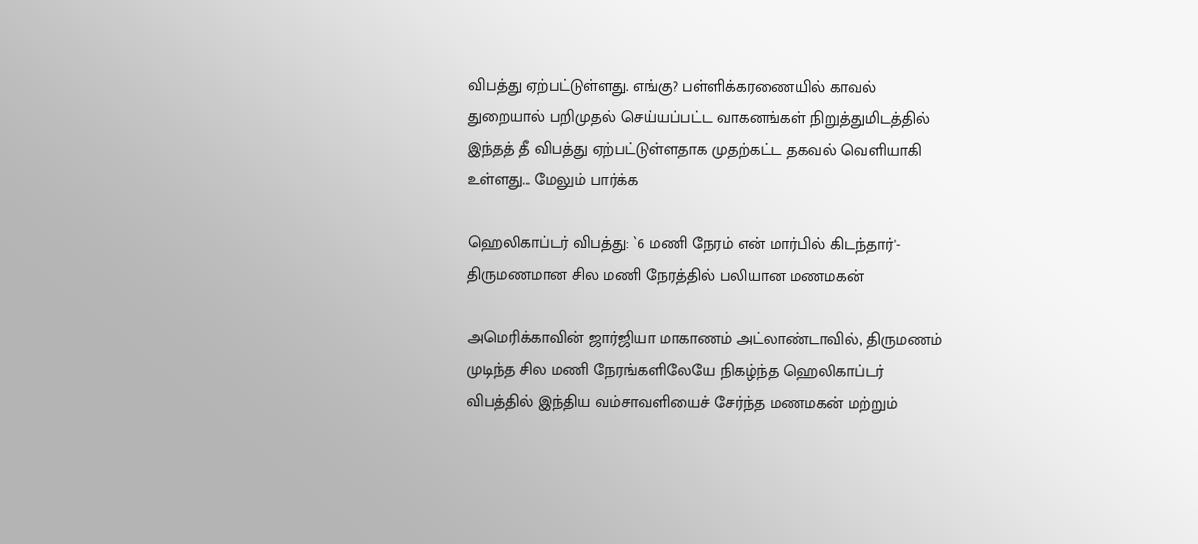விபத்து ஏற்பட்டுள்ளது. எங்கு? பள்ளிக்கரணையில் காவல் துறையால் பறிமுதல் செய்யப்பட்ட வாகனங்கள் நிறுத்துமிடத்தில் இந்தத் தீ விபத்து ஏற்பட்டுள்ளதாக முதற்கட்ட தகவல் வெளியாகி உள்ளது... மேலும் பார்க்க

ஹெலிகாப்டர் விபத்து: `6 மணி நேரம் என் மார்பில் கிடந்தார்'- திருமணமான சில மணி நேரத்தில் பலியான மணமகன்

அமெரிக்காவின் ஜார்ஜியா மாகாணம் அட்லாண்டாவில், திருமணம் முடிந்த சில மணி நேரங்களிலேயே நிகழ்ந்த ஹெலிகாப்டர் விபத்தில் இந்திய வம்சாவளியைச் சேர்ந்த மணமகன் மற்றும்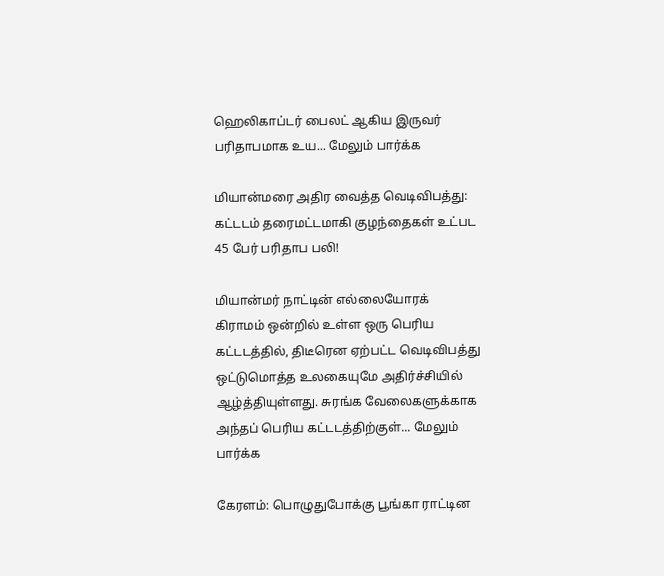ஹெலிகாப்டர் பைலட் ஆகிய இருவர் பரிதாபமாக உய... மேலும் பார்க்க

மியான்மரை அதிர வைத்த வெடிவிபத்து: கட்டடம் தரைமட்டமாகி குழந்தைகள் உட்பட 45 பேர் பரிதாப பலி!

மியான்மர் நாட்டின் எல்லையோரக் கிராமம் ஒன்றில் உள்ள ஒரு பெரிய கட்டடத்தில், திடீரென ஏற்பட்ட வெடிவிபத்து ஒட்டுமொத்த உலகையுமே அதிர்ச்சியில் ஆழ்த்தியுள்ளது. சுரங்க வேலைகளுக்காக அந்தப் பெரிய கட்டடத்திற்குள்... மேலும் பார்க்க

கேரளம்: பொழுதுபோக்கு பூங்கா ராட்டின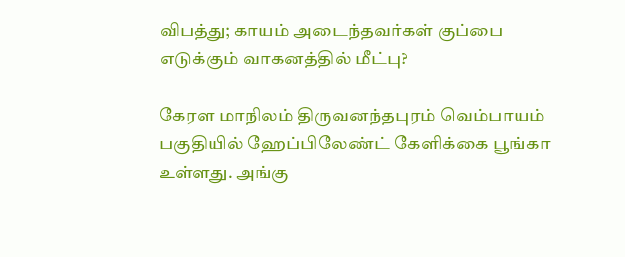விபத்து; காயம் அடைந்தவர்கள் குப்பை எடுக்கும் வாகனத்தில் மீட்பு?

கேரள மாநிலம் திருவனந்தபுரம் வெம்பாயம் பகுதியில் ஹேப்பிலேண்ட் கேளிக்கை பூங்கா உள்ளது. அங்கு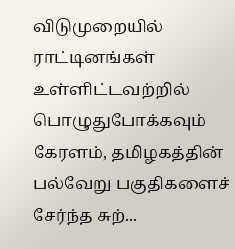விடுமுறையில் ராட்டினங்கள் உள்ளிட்டவற்றில் பொழுதுபோக்கவும் கேரளம், தமிழகத்தின் பல்வேறு பகுதிகளைச் சேர்ந்த சுற்...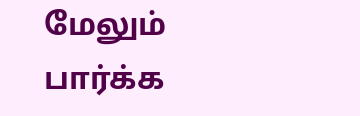மேலும் பார்க்க